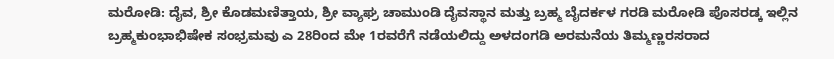ಮರೋಡಿ: ದೈವ, ಶ್ರೀ ಕೊಡಮಣಿತ್ತಾಯ, ಶ್ರೀ ವ್ಯಾಘ್ರ ಚಾಮುಂಡಿ ದೈವಸ್ಥಾನ ಮತ್ತು ಬ್ರಹ್ಮ ಬೈದರ್ಕಳ ಗರಡಿ ಮರೋಡಿ ಪೊಸರಡ್ಕ ಇಲ್ಲಿನ ಬ್ರಹ್ಮಕುಂಭಾಭಿಷೇಕ ಸಂಭ್ರಮವು ಎ 28ರಿಂದ ಮೇ 1ರವರೆಗೆ ನಡೆಯಲಿದ್ದು ಅಳದಂಗಡಿ ಅರಮನೆಯ ತಿಮ್ಮಣ್ಣರಸರಾದ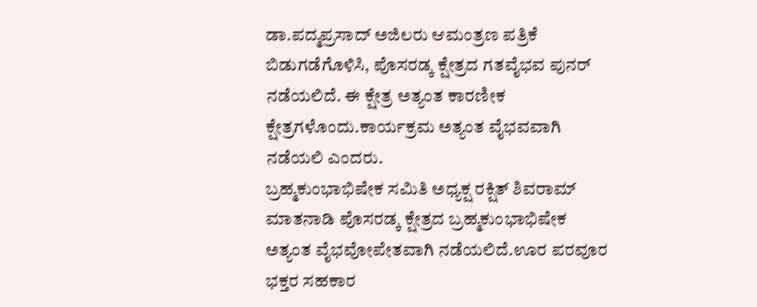ಡಾ.ಪದ್ಮಪ್ರಸಾದ್ ಅಜಿಲರು ಆಮಂತ್ರಣ ಪತ್ರಿಕೆ ಬಿಡುಗಡೆಗೊಳಿಸಿ, ಪೊಸರಡ್ಕ ಕ್ಷೇತ್ರದ ಗತವೈಭವ ಪುನರ್ ನಡೆಯಲಿದೆ. ಈ ಕ್ಷೇತ್ರ ಅತ್ಯಂತ ಕಾರಣೀಕ ಕ್ಷೇತ್ರಗಳೊಂದು.ಕಾರ್ಯಕ್ರಮ ಅತ್ಯಂತ ವೈಭವವಾಗಿ ನಡೆಯಲಿ ಎಂದರು.
ಬ್ರಹ್ಮಕುಂಭಾಭಿಷೇಕ ಸಮಿತಿ ಅಧ್ಯಕ್ಷ ರಕ್ಷಿತ್ ಶಿವರಾಮ್ ಮಾತನಾಡಿ ಪೊಸರಡ್ಕ ಕ್ಷೇತ್ರದ ಬ್ರಹ್ಮಕುಂಭಾಭಿಷೇಕ ಅತ್ಯಂತ ವೈಭವೋಪೇತವಾಗಿ ನಡೆಯಲಿದೆ.ಊರ ಪರವೂರ ಭಕ್ತರ ಸಹಕಾರ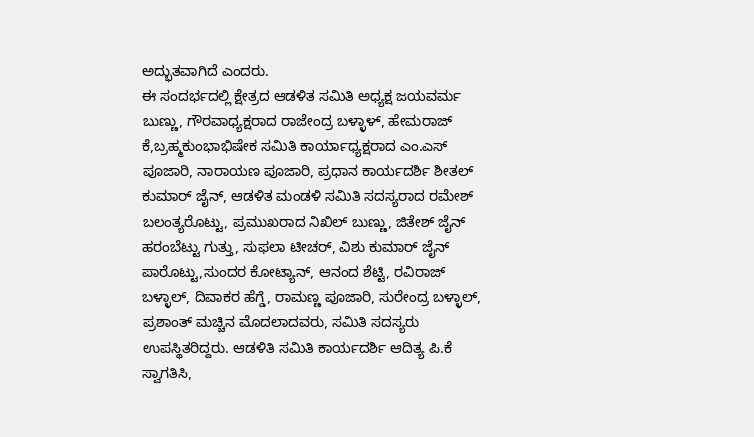ಅದ್ಭುತವಾಗಿದೆ ಎಂದರು.
ಈ ಸಂದರ್ಭದಲ್ಲಿ ಕ್ಷೇತ್ರದ ಆಡಳಿತ ಸಮಿತಿ ಅಧ್ಯಕ್ಷ ಜಯವರ್ಮ ಬುಣ್ಣು, ಗೌರವಾಧ್ಯಕ್ಷರಾದ ರಾಜೇಂದ್ರ ಬಳ್ಳಾಳ್, ಹೇಮರಾಜ್ ಕೆ,ಬ್ರಹ್ಮಕುಂಭಾಭಿಷೇಕ ಸಮಿತಿ ಕಾರ್ಯಾಧ್ಯಕ್ಷರಾದ ಎಂ.ಎಸ್ ಪೂಜಾರಿ, ನಾರಾಯಣ ಪೂಜಾರಿ, ಪ್ರಧಾನ ಕಾರ್ಯದರ್ಶಿ ಶೀತಲ್ ಕುಮಾರ್ ಜೈನ್, ಆಡಳಿತ ಮಂಡಳಿ ಸಮಿತಿ ಸದಸ್ಯರಾದ ರಮೇಶ್ ಬಲಂತ್ಯರೊಟ್ಟು, ಪ್ರಮುಖರಾದ ನಿಖಿಲ್ ಬುಣ್ಣು, ಜಿತೇಶ್ ಜೈನ್ ಹರಂಬೆಟ್ಟು ಗುತ್ತು, ಸುಫಲಾ ಟೀಚರ್, ವಿಶು ಕುಮಾರ್ ಜೈನ್ ಪಾರೊಟ್ಟು,ಸುಂದರ ಕೋಟ್ಯಾನ್, ಆನಂದ ಶೆಟ್ಟಿ, ರವಿರಾಜ್ ಬಳ್ಳಾಲ್, ದಿವಾಕರ ಹೆಗ್ಡೆ, ರಾಮಣ್ಣ ಪೂಜಾರಿ, ಸುರೇಂದ್ರ ಬಳ್ಳಾಲ್, ಪ್ರಶಾಂತ್ ಮಚ್ಚಿನ ಮೊದಲಾದವರು, ಸಮಿತಿ ಸದಸ್ಯರು ಉಪಸ್ಥಿತರಿದ್ದರು. ಆಡಳಿತಿ ಸಮಿತಿ ಕಾರ್ಯದರ್ಶಿ ಆದಿತ್ಯ ಪಿ.ಕೆ ಸ್ವಾಗತಿಸಿ,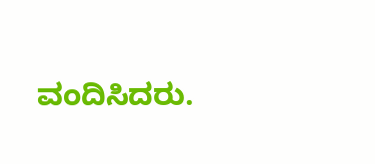ವಂದಿಸಿದರು.